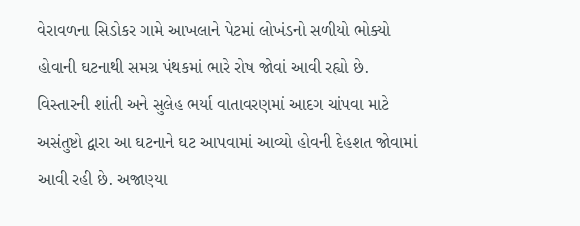વેરાવળના સિડોકર ગામે આખલાને પેટમાં લોખંડનો સળીયો ભોક્યો હોવાની ઘટનાથી સમગ્ર પંથકમાં ભારે રોષ જોવાં આવી રહ્યો છે. વિસ્તારની શાંતી અને સુલેહ ભર્યા વાતાવરણમાં આદગ ચાંપવા માટે અસંતુષ્ટો દ્વારા આ ઘટનાને ઘટ આપવામાં આવ્યો હોવની દેહશત જોવામાં આવી રહી છે. અજાણ્યા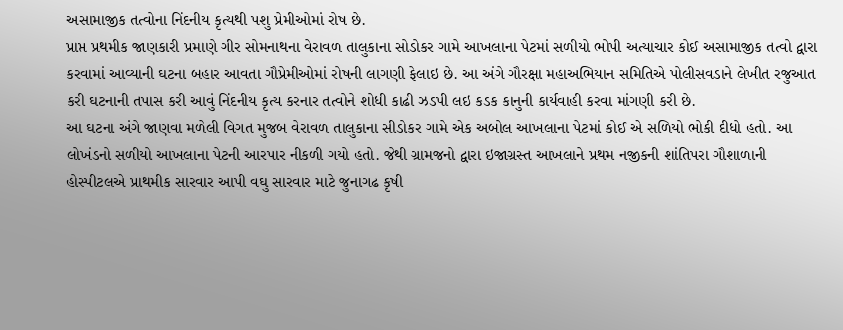અસામાજીક તત્વોના નિંદનીય કૃત્યથી પશુ પ્રેમીઓમાં રોષ છે.
પ્રાપ્ત પ્રથમીક જાણકારી પ્રમાણે ગીર સોમનાથના વેરાવળ તાલુકાના સોડોકર ગામે આખલાના પેટમાં સળીયો ભોપી અત્યાચાર કોઈ અસામાજીક તત્વો દ્વારા કરવામાં આવ્યાની ઘટના બહાર આવતા ગૌપ્રેમીઓમાં રોષની લાગણી ફેલાઇ છે. આ અંગે ગૌરક્ષા મહાઅભિયાન સમિતિએ પોલીસવડાને લેખીત રજુઆત કરી ઘટનાની તપાસ કરી આવું નિંદનીય કૃત્ય કરનાર તત્વોને શોધી કાઢી ઝડપી લઇ કડક કાનુની કાર્યવાહી કરવા માંગણી કરી છે.
આ ઘટના અંગે જાણવા મળેલી વિગત મુજબ વેરાવળ તાલુકાના સીડોકર ગામે એક અબોલ આખલાના પેટમાં કોઈ એ સળિયો ભોકી દીધો હતો. આ લોખંડનો સળીયો આખલાના પેટની આરપાર નીકળી ગયો હતો. જેથી ગ્રામજનો દ્વારા ઇજાગ્રસ્ત આખલાને પ્રથમ નજીકની શાંતિપરા ગૌશાળાની હોસ્પીટલએ પ્રાથમીક સારવાર આપી વઘુ સારવાર માટે જુનાગઢ કૃષી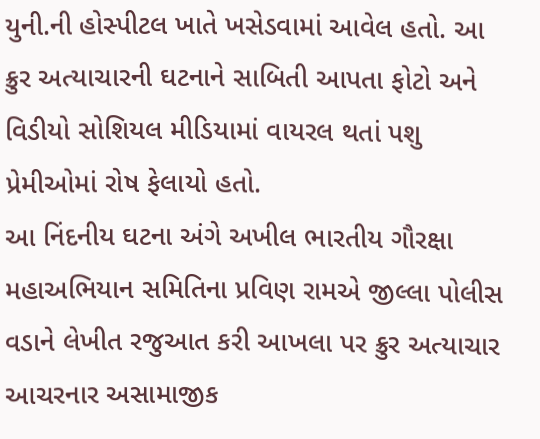યુની.ની હોસ્પીટલ ખાતે ખસેડવામાં આવેલ હતો. આ ક્રુર અત્યાચારની ઘટનાને સાબિતી આપતા ફોટો અને વિડીયો સોશિયલ મીડિયામાં વાયરલ થતાં પશુ પ્રેમીઓમાં રોષ ફેલાયો હતો.
આ નિંદનીય ઘટના અંગે અખીલ ભારતીય ગૌરક્ષા મહાઅભિયાન સમિતિના પ્રવિણ રામએ જીલ્લા પોલીસ વડાને લેખીત રજુઆત કરી આખલા પર ક્રુર અત્યાચાર આચરનાર અસામાજીક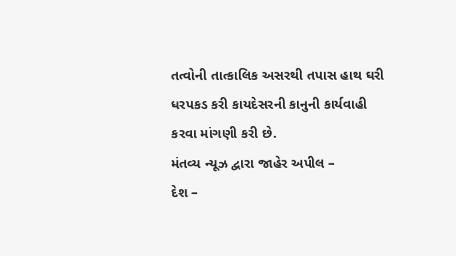તત્વોની તાત્કાલિક અસરથી તપાસ હાથ ઘરી ધરપકડ કરી કાયદેસરની કાનુની કાર્યવાહી કરવા માંગણી કરી છે.
મંતવ્ય ન્યૂઝ દ્વારા જાહેર અપીલ –
દેશ –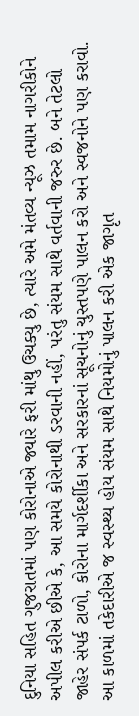દુનિયા સહિત ગુજરાતમાં પણ કોરોનાએ જ્યારે ફરી માંથુ ઉચક્યુ છે, ત્યારે અમે મંતવ્ય ન્યૂઝ તમામ નાગરીકોને અપીલ કરીએ છીએ કે, આ સમયે કોરોનાથી ડરવાની નહીં, પરંતુ સંયમ સાથે વર્તવાની જરુર છે. બને તેટલો જાહેર સંપર્ક ટાળો, કોરોના માર્ગદર્શીકા અને સરકારનાં સૂચનોનું ચુસ્તપણે પાલન કરો અને સ્વજનોને પણ કરાવો. આ કાળમાં તકેદારીએ જ સ્વસ્થ્ય હોય સંયમ સાથે નિયમોનું પાલન કરી એક જાગૃત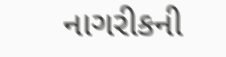નાગરીકની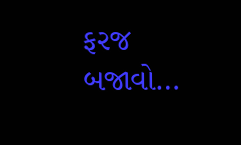ફરજ બજાવો…